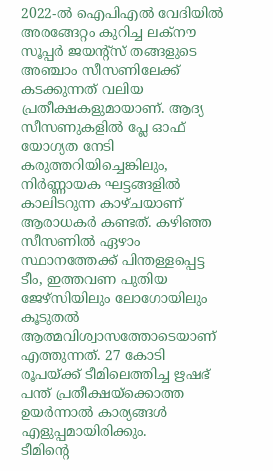2022-ൽ ഐപിഎൽ വേദിയിൽ അരങ്ങേറ്റം കുറിച്ച ലക്നൗ സൂപ്പർ ജയന്റ്സ് തങ്ങളുടെ അഞ്ചാം സീസണിലേക്ക് കടക്കുന്നത് വലിയ പ്രതീക്ഷകളുമായാണ്. ആദ്യ സീസണുകളിൽ പ്ലേ ഓഫ് യോഗ്യത നേടി കരുത്തറിയിച്ചെങ്കിലും, നിർണ്ണായക ഘട്ടങ്ങളിൽ കാലിടറുന്ന കാഴ്ചയാണ് ആരാധകർ കണ്ടത്. കഴിഞ്ഞ സീസണിൽ ഏഴാം സ്ഥാനത്തേക്ക് പിന്തള്ളപ്പെട്ട ടീം, ഇത്തവണ പുതിയ ജേഴ്സിയിലും ലോഗോയിലും കൂടുതൽ ആത്മവിശ്വാസത്തോടെയാണ് എത്തുന്നത്. 27 കോടി രൂപയ്ക്ക് ടീമിലെത്തിച്ച ഋഷഭ് പന്ത് പ്രതീക്ഷയ്ക്കൊത്ത ഉയർന്നാൽ കാര്യങ്ങൾ എളുപ്പമായിരിക്കും.
ടീമിന്റെ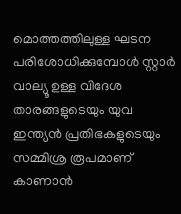മൊത്തത്തിലുള്ള ഘടന പരിശോധിക്കുമ്പോൾ സ്റ്റാർ വാല്യൂ ഉള്ള വിദേശ താരങ്ങളുടെയും യുവ ഇന്ത്യൻ പ്രതിഭകളുടെയും സമ്മിശ്ര രൂപമാണ് കാണാൻ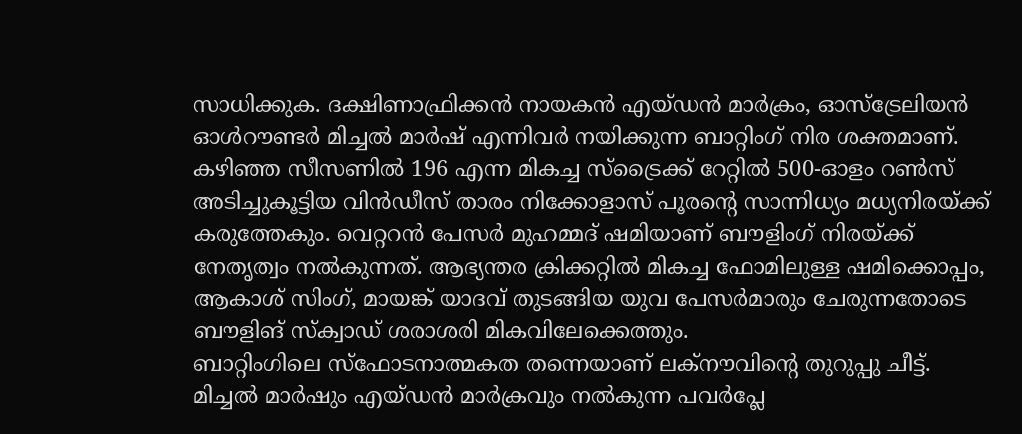സാധിക്കുക. ദക്ഷിണാഫ്രിക്കൻ നായകൻ എയ്ഡൻ മാർക്രം, ഓസ്ട്രേലിയൻ ഓൾറൗണ്ടർ മിച്ചൽ മാർഷ് എന്നിവർ നയിക്കുന്ന ബാറ്റിംഗ് നിര ശക്തമാണ്. കഴിഞ്ഞ സീസണിൽ 196 എന്ന മികച്ച സ്ട്രൈക്ക് റേറ്റിൽ 500-ഓളം റൺസ് അടിച്ചുകൂട്ടിയ വിൻഡീസ് താരം നിക്കോളാസ് പൂരന്റെ സാന്നിധ്യം മധ്യനിരയ്ക്ക് കരുത്തേകും. വെറ്ററൻ പേസർ മുഹമ്മദ് ഷമിയാണ് ബൗളിംഗ് നിരയ്ക്ക് നേതൃത്വം നൽകുന്നത്. ആഭ്യന്തര ക്രിക്കറ്റിൽ മികച്ച ഫോമിലുള്ള ഷമിക്കൊപ്പം, ആകാശ് സിംഗ്, മായങ്ക് യാദവ് തുടങ്ങിയ യുവ പേസർമാരും ചേരുന്നതോടെ ബൗളിങ് സ്ക്വാഡ് ശരാശരി മികവിലേക്കെത്തും.
ബാറ്റിംഗിലെ സ്ഫോടനാത്മകത തന്നെയാണ് ലക്നൗവിന്റെ തുറുപ്പു ചീട്ട്. മിച്ചൽ മാർഷും എയ്ഡൻ മാർക്രവും നൽകുന്ന പവർപ്ലേ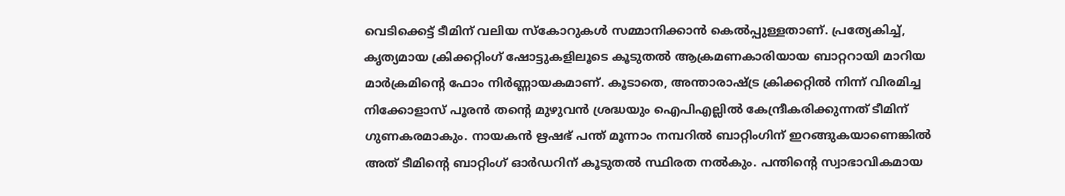വെടിക്കെട്ട് ടീമിന് വലിയ സ്കോറുകൾ സമ്മാനിക്കാൻ കെൽപ്പുള്ളതാണ്. പ്രത്യേകിച്ച്, കൃത്യമായ ക്രിക്കറ്റിംഗ് ഷോട്ടുകളിലൂടെ കൂടുതൽ ആക്രമണകാരിയായ ബാറ്ററായി മാറിയ മാർക്രമിന്റെ ഫോം നിർണ്ണായകമാണ്. കൂടാതെ, അന്താരാഷ്ട്ര ക്രിക്കറ്റിൽ നിന്ന് വിരമിച്ച നിക്കോളാസ് പൂരൻ തന്റെ മുഴുവൻ ശ്രദ്ധയും ഐപിഎല്ലിൽ കേന്ദ്രീകരിക്കുന്നത് ടീമിന് ഗുണകരമാകും. നായകൻ ഋഷഭ് പന്ത് മൂന്നാം നമ്പറിൽ ബാറ്റിംഗിന് ഇറങ്ങുകയാണെങ്കിൽ അത് ടീമിന്റെ ബാറ്റിംഗ് ഓർഡറിന് കൂടുതൽ സ്ഥിരത നൽകും. പന്തിന്റെ സ്വാഭാവികമായ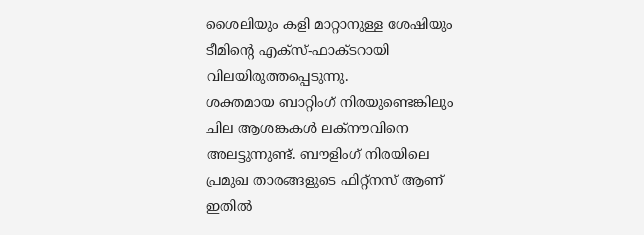ശൈലിയും കളി മാറ്റാനുള്ള ശേഷിയും ടീമിന്റെ എക്സ്-ഫാക്ടറായി വിലയിരുത്തപ്പെടുന്നു.
ശക്തമായ ബാറ്റിംഗ് നിരയുണ്ടെങ്കിലും ചില ആശങ്കകൾ ലക്നൗവിനെ അലട്ടുന്നുണ്ട്. ബൗളിംഗ് നിരയിലെ പ്രമുഖ താരങ്ങളുടെ ഫിറ്റ്നസ് ആണ് ഇതിൽ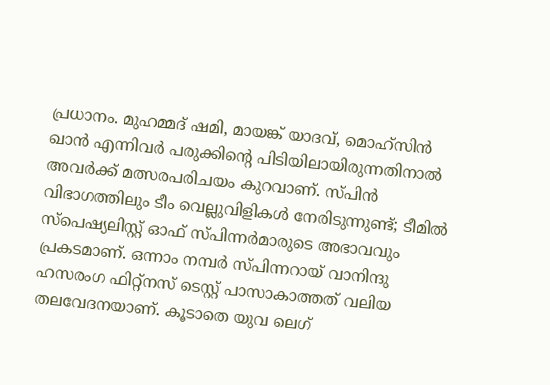പ്രധാനം. മുഹമ്മദ് ഷമി, മായങ്ക് യാദവ്, മൊഹ്സിൻ ഖാൻ എന്നിവർ പരുക്കിന്റെ പിടിയിലായിരുന്നതിനാൽ അവർക്ക് മത്സരപരിചയം കുറവാണ്. സ്പിൻ വിഭാഗത്തിലും ടീം വെല്ലുവിളികൾ നേരിടുന്നുണ്ട്; ടീമിൽ സ്പെഷ്യലിസ്റ്റ് ഓഫ് സ്പിന്നർമാരുടെ അഭാവവും പ്രകടമാണ്. ഒന്നാം നമ്പർ സ്പിന്നറായ് വാനിന്ദു ഹസരംഗ ഫിറ്റ്നസ് ടെസ്റ്റ് പാസാകാത്തത് വലിയ തലവേദനയാണ്. കൂടാതെ യുവ ലെഗ്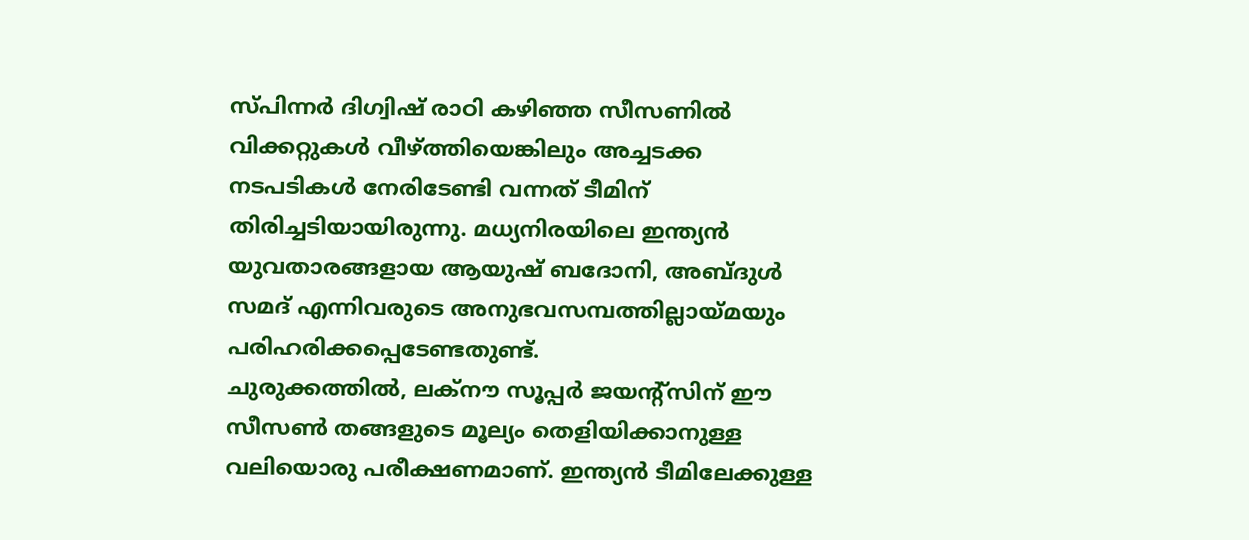സ്പിന്നർ ദിഗ്വിഷ് രാഠി കഴിഞ്ഞ സീസണിൽ വിക്കറ്റുകൾ വീഴ്ത്തിയെങ്കിലും അച്ചടക്ക നടപടികൾ നേരിടേണ്ടി വന്നത് ടീമിന് തിരിച്ചടിയായിരുന്നു. മധ്യനിരയിലെ ഇന്ത്യൻ യുവതാരങ്ങളായ ആയുഷ് ബദോനി, അബ്ദുൾ സമദ് എന്നിവരുടെ അനുഭവസമ്പത്തില്ലായ്മയും പരിഹരിക്കപ്പെടേണ്ടതുണ്ട്.
ചുരുക്കത്തിൽ, ലക്നൗ സൂപ്പർ ജയന്റ്സിന് ഈ സീസൺ തങ്ങളുടെ മൂല്യം തെളിയിക്കാനുള്ള വലിയൊരു പരീക്ഷണമാണ്. ഇന്ത്യൻ ടീമിലേക്കുള്ള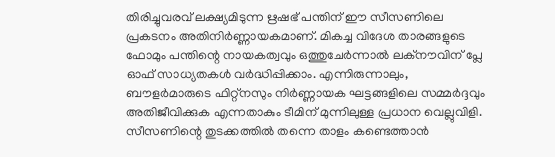തിരിച്ചുവരവ് ലക്ഷ്യമിടുന്ന ഋഷഭ് പന്തിന് ഈ സീസണിലെ പ്രകടനം അതിനിർണ്ണായകമാണ്. മികച്ച വിദേശ താരങ്ങളുടെ ഫോമും പന്തിന്റെ നായകത്വവും ഒത്തുചേർന്നാൽ ലക്നൗവിന് പ്ലേ ഓഫ് സാധ്യതകൾ വർദ്ധിപ്പിക്കാം. എന്നിരുന്നാലും, ബൗളർമാരുടെ ഫിറ്റ്നസും നിർണ്ണായക ഘട്ടങ്ങളിലെ സമ്മർദ്ദവും അതിജീവിക്കുക എന്നതാകും ടീമിന് മുന്നിലുള്ള പ്രധാന വെല്ലുവിളി. സീസണിന്റെ തുടക്കത്തിൽ തന്നെ താളം കണ്ടെത്താൻ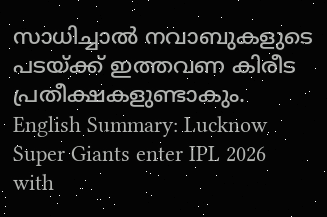സാധിച്ചാൽ നവാബുകളുടെ പടയ്ക്ക് ഇത്തവണ കിരീട പ്രതീക്ഷകളുണ്ടാകും.
English Summary: Lucknow Super Giants enter IPL 2026 with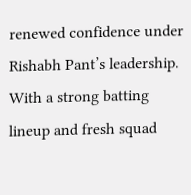renewed confidence under Rishabh Pant’s leadership. With a strong batting lineup and fresh squad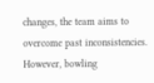changes, the team aims to overcome past inconsistencies. However, bowling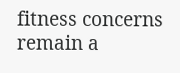fitness concerns remain a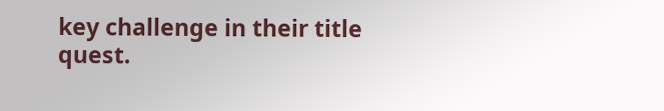key challenge in their title quest.